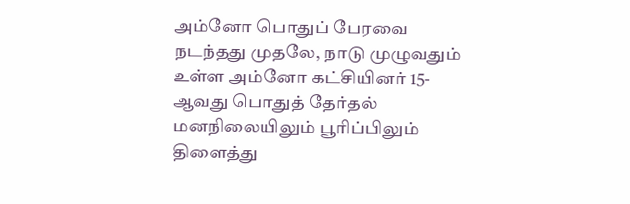அம்னோ பொதுப் பேரவை நடந்தது முதலே, நாடு முழுவதும் உள்ள அம்னோ கட்சியினர் 15-ஆவது பொதுத் தேர்தல் மனநிலையிலும் பூரிப்பிலும் திளைத்து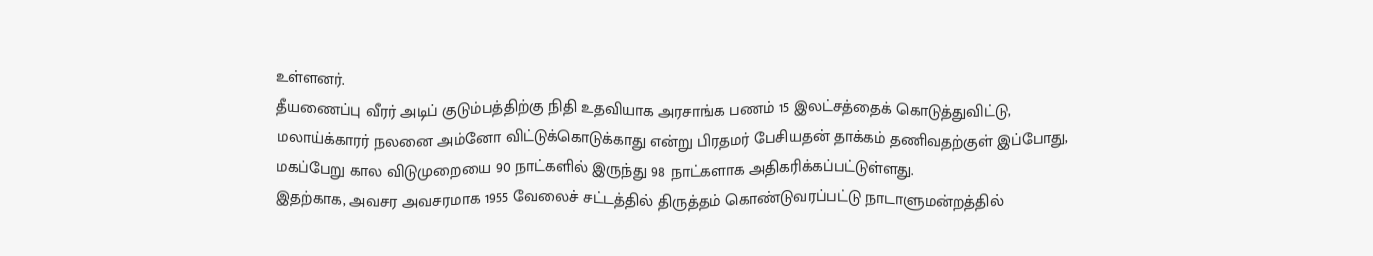உள்ளனர்.
தீயணைப்பு வீரர் அடிப் குடும்பத்திற்கு நிதி உதவியாக அரசாங்க பணம் 15 இலட்சத்தைக் கொடுத்துவிட்டு, மலாய்க்காரர் நலனை அம்னோ விட்டுக்கொடுக்காது என்று பிரதமர் பேசியதன் தாக்கம் தணிவதற்குள் இப்போது, மகப்பேறு கால விடுமுறையை 90 நாட்களில் இருந்து 98 நாட்களாக அதிகரிக்கப்பட்டுள்ளது.
இதற்காக, அவசர அவசரமாக 1955 வேலைச் சட்டத்தில் திருத்தம் கொண்டுவரப்பட்டு நாடாளுமன்றத்தில்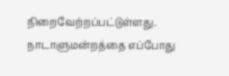நிறைவேற்றப்பட்டுள்ளது.
நாடாளுமன்றத்தை எப்போது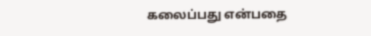கலைப்பது என்பதை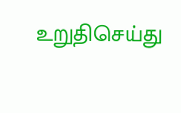உறுதிசெய்து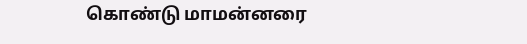கொண்டு மாமன்னரை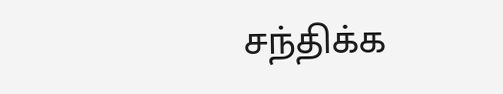சந்திக்க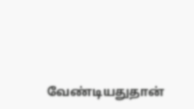வேண்டியதுதான்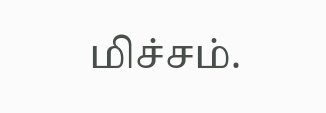மிச்சம்.